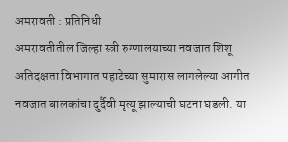अमरावती : प्रतिनिधी
अमरावतीतील जिल्हा स्त्री रुग्णालयाच्या नवजात शिशू अतिदक्षता विभागात पहाटेच्या सुमारास लागलेल्या आगीत नवजात बालकांचा दुर्दैवी मृत्यू झाल्याची घटना घडली. या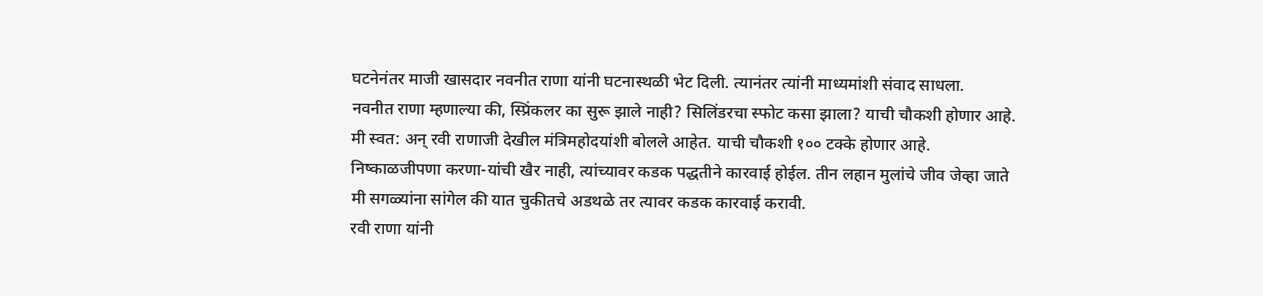घटनेनंतर माजी खासदार नवनीत राणा यांनी घटनास्थळी भेट दिली. त्यानंतर त्यांनी माध्यमांशी संवाद साधला.
नवनीत राणा म्हणाल्या की, स्प्रिंकलर का सुरू झाले नाही? सिलिंडरचा स्फोट कसा झाला? याची चौकशी होणार आहे. मी स्वत: अन् रवी राणाजी देखील मंत्रिमहोदयांशी बोलले आहेत. याची चौकशी १०० टक्के होणार आहे. निष्काळजीपणा करणा-यांची खैर नाही, त्यांच्यावर कडक पद्धतीने कारवाई होईल. तीन लहान मुलांचे जीव जेव्हा जाते मी सगळ्यांना सांगेल की यात चुकीतचे अडथळे तर त्यावर कडक कारवाई करावी.
रवी राणा यांनी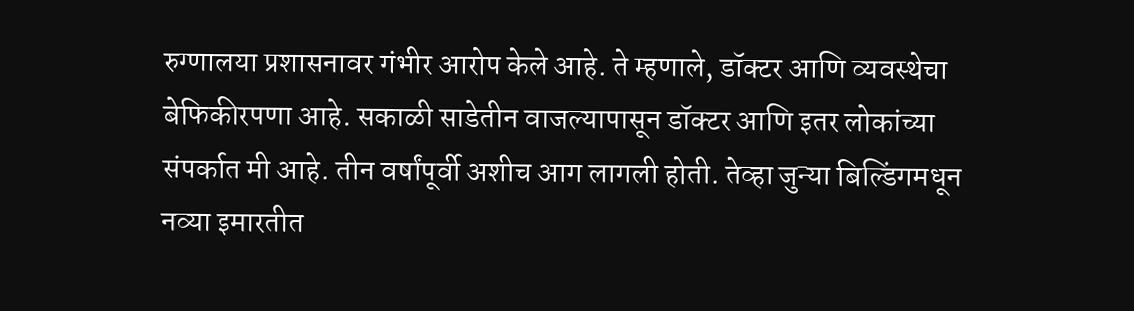रुग्णालया प्रशासनावर गंभीर आरोप केले आहे. ते म्हणाले, डॉक्टर आणि व्यवस्थेचा बेफिकीरपणा आहे. सकाळी साडेतीन वाजल्यापासून डॉक्टर आणि इतर लोकांच्या संपर्कात मी आहे. तीन वर्षांपूर्वी अशीच आग लागली होती. तेव्हा जुन्या बिल्डिंगमधून नव्या इमारतीत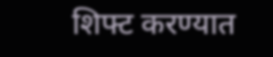शिफ्ट करण्यात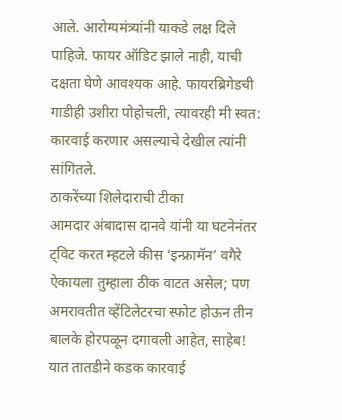आले. आरोग्यमंत्र्यांनी याकडे लक्ष दिले पाहिजे. फायर ऑडिट झाले नाही, याची दक्षता घेणे आवश्यक आहे. फायरब्रिगेडची गाडीही उशीरा पोहोचली, त्यावरही मी स्वत: कारवाई करणार असल्याचे देखील त्यांनी सांगितले.
ठाकरेंच्या शिलेदाराची टीका
आमदार अंबादास दानवे यांनी या घटनेनंतर ट्विट करत म्हटले कीस ‘इन्फ्रामॅन’ वगैरे ऐकायला तुम्हाला ठीक वाटत असेल; पण अमरावतीत व्हेंटिलेटरचा स्फोट होऊन तीन बालके होरपळून दगावली आहेत, साहेब! यात तातडीने कडक कारवाई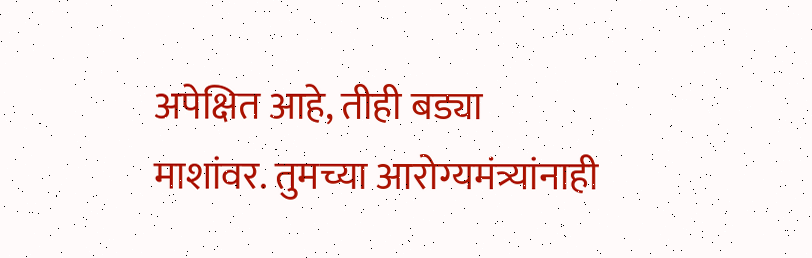अपेक्षित आहे, तीही बड्या माशांवर. तुमच्या आरोग्यमंत्र्यांनाही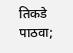तिकडे पाठवा;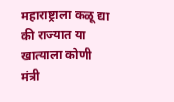महाराष्ट्राला कळू द्या की राज्यात या खात्याला कोणी मंत्री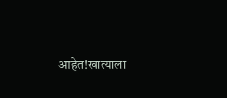आहेत!खात्याला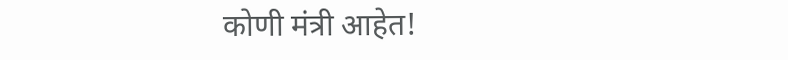कोणी मंत्री आहेत!